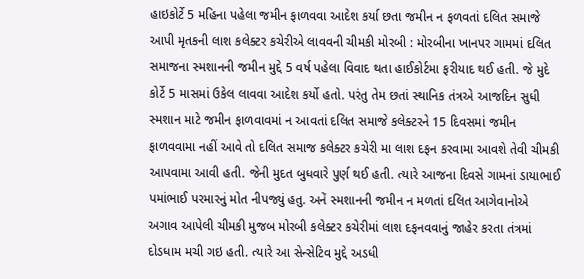હાઇકોર્ટે 5 મહિના પહેલા જમીન ફાળવવા આદેશ કર્યા છતા જમીન ન ફળવતાં દલિત સમાજે આપી મૃતકની લાશ કલેક્ટર કચેરીએ લાવવની ચીમકી મોરબી : મોરબીના ખાનપર ગામમાં દલિત સમાજના સ્મશાનની જમીન મુદ્દે 5 વર્ષ પહેલા વિવાદ થતા હાઈકોર્ટમા ફરીયાદ થઈ હતી. જે મુદે કોર્ટે 5 માસમાં ઉકેલ લાવવા આદેશ કર્યો હતો. પરંતુ તેમ છતાં સ્થાનિક તંત્રએ આજદિન સુધી સ્મશાન માટે જમીન ફાળવાવમાં ન આવતાં દલિત સમાજે કલેક્ટરને 15 દિવસમાં જમીન ફાળવવામા નહીં આવે તો દલિત સમાજ કલેક્ટર કચેરી મા લાશ દફન કરવામા આવશે તેવી ચીમકી આપવામા આવી હતી. જેની મુદત બુધવારે પુર્ણ થઈ હતી. ત્યારે આજના દિવસે ગામનાં ડાયાભાઈ પમાંભાઈ પરમારનું મોત નીપજ્યું હતુ. અનેં સ્મશાનની જમીન ન મળતાં દલિત આગેવાનોએ અગાવ આપેલી ચીમકી મુજબ મોરબી કલેક્ટર કચેરીમાં લાશ દફનવવાનું જાહેર કરતા તંત્રમાં દોડધામ મચી ગઇ હતી. ત્યારે આ સેન્સેટિવ મુદ્દે અડધી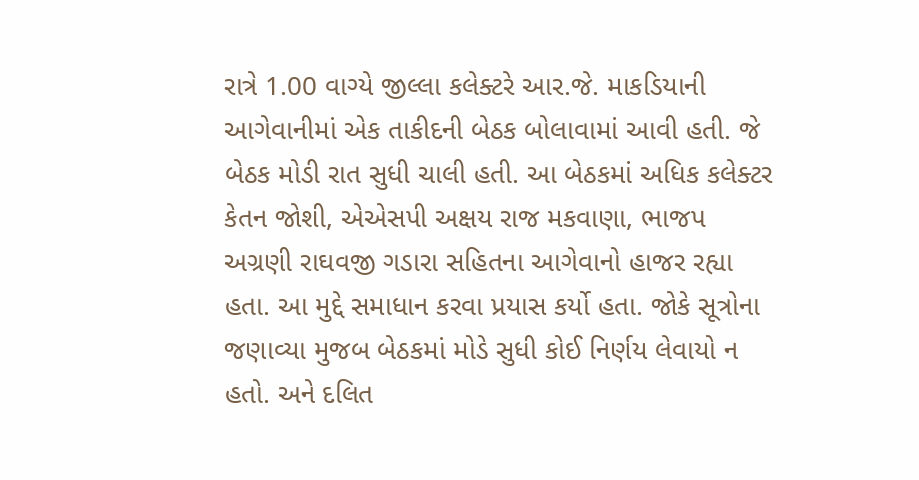રાત્રે 1.00 વાગ્યે જીલ્લા કલેક્ટરે આર.જે. માકડિયાની આગેવાનીમાં એક તાકીદની બેઠક બોલાવામાં આવી હતી. જે બેઠક મોડી રાત સુધી ચાલી હતી. આ બેઠકમાં અધિક કલેક્ટર કેતન જોશી, એએસપી અક્ષય રાજ મકવાણા, ભાજપ અગ્રણી રાઘવજી ગડારા સહિતના આગેવાનો હાજર રહ્યા હતા. આ મુદ્દે સમાધાન કરવા પ્રયાસ કર્યો હતા. જોકે સૂત્રોના જણાવ્યા મુજબ બેઠકમાં મોડે સુધી કોઈ નિર્ણય લેવાયો ન હતો. અને દલિત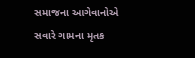સમાજના આગેવાનોએ સવારે ગામના મૃતક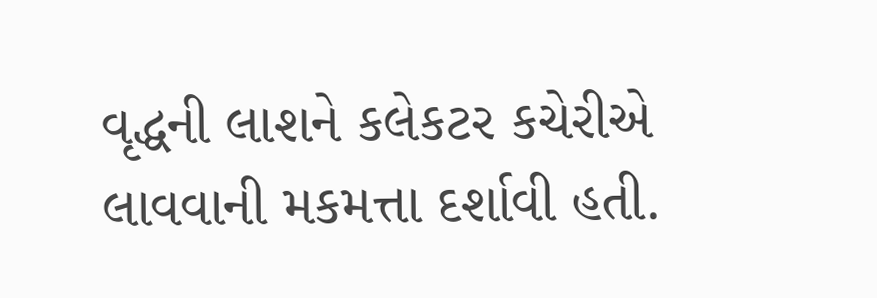વૃદ્ધની લાશને કલેકટર કચેરીએ લાવવાની મકમત્તા દર્શાવી હતી.